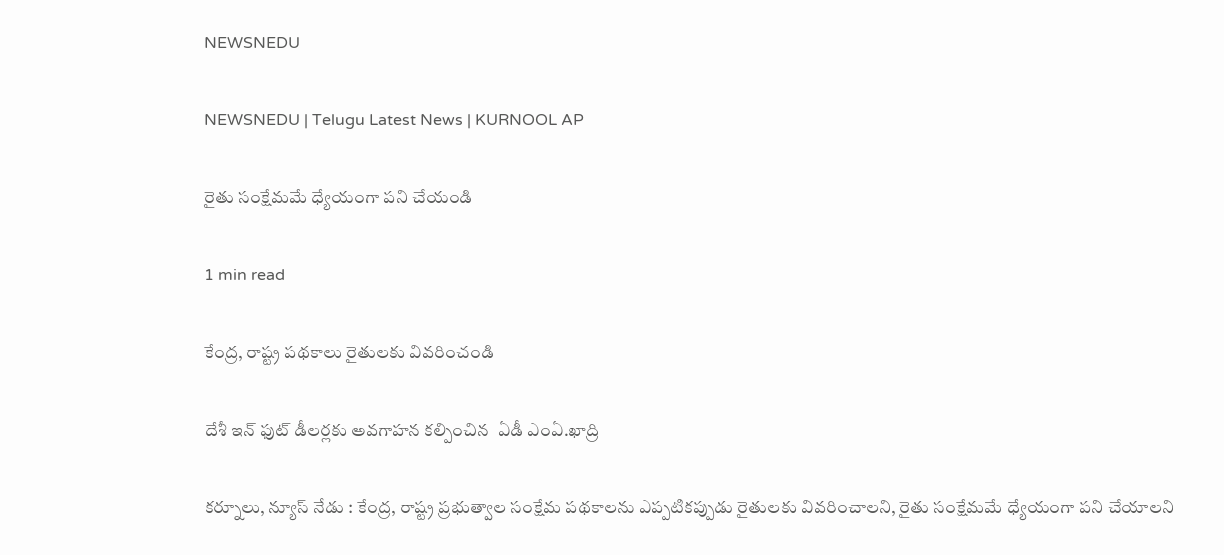NEWSNEDU

NEWSNEDU | Telugu Latest News | KURNOOL AP

రైతు సంక్షేమమే ధ్యేయంగా పని చేయండి

1 min read

కేంద్ర, రాష్ట్ర పథకాలు రైతులకు వివరించండి

దేశీ ఇన్ ఫుట్ డీలర్లకు అవగాహన కల్పించిన  ఏడీ ఎంఏ.ఖాద్రి

కర్నూలు, న్యూస్ నేడు : కేంద్ర, రాష్ట్ర ప్రభుత్వాల సంక్షేమ పథకాలను ఎప్పటికప్పుడు రైతులకు వివరించాలని, రైతు సంక్షేమమే ధ్యేయంగా పని చేయాలని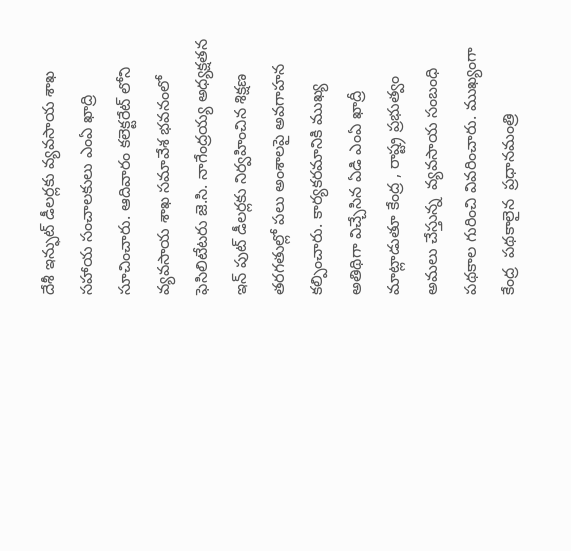దేశీ ఇన్ఫుట్ డీలర్లకు వ్యవసాయ శాఖ సహాయ సంచాలకులు ఎంఏ ఖాద్రి సూచించారు. ఆదివారం కలెక్టరేట్ లోని వ్యవసాయ శాఖ సమావేశ భవనంలో ఫెసిలిటేటరు జె.సి. నాగేంద్రయ్య అధ్యక్షతన ఇన్ పుట్ డీలర్లకు నిర్వహించిన శిక్షణ తరగతుల్లో పలు అంశాలపై అవగాహన కల్పించారు. కార్యకరమానికి ముఖ్య అతిథిగా విచ్చేసిన ఏడి ఎంఏ ఖాద్రీ మాట్లాడుతూ కేంద్ర , రాష్ట్ర ప్రభుత్వం అమలు చేస్తున్న  వ్యవసాయ సంబంధి పథకాల గురించి వివరించారు. ముఖ్యంగా  కేంద్ర  పథకాలైన  ప్రధానమంత్రి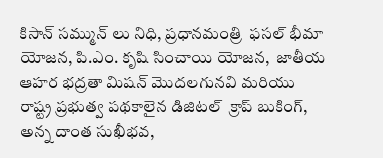కిసాన్ సమ్మున్ లు నిధి, ప్రధానమంత్రి  ఫసల్ భీమా యోజన, పి.ఎం. కృషి సించాయి యోజన,  జాతీయ ఆహర భద్రతా మిషన్ మొదలగునవి మరియు రాష్ట్ర ప్రభుత్వ పథకాలైన డిజిటల్  క్రాప్ బుకింగ్, అన్న దాంత సుఖీభవ,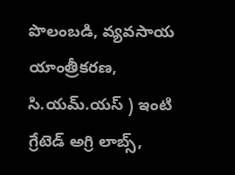పొలంబడి, వ్యవసాయ యాంత్రీకరణ, సి.యమ్.యస్ ) ఇంటి గ్రేటెడ్ అగ్రి లాబ్స్,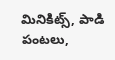మినికిట్స్, పాడి పంటలు,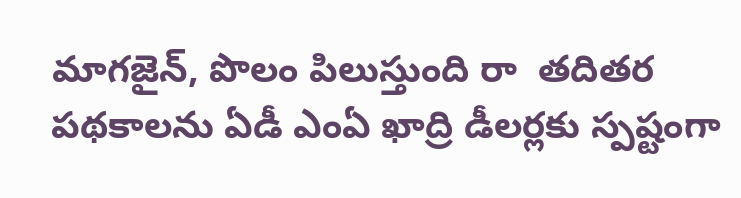మాగజైన్, పొలం పిలుస్తుంది రా  తదితర  పథకాలను ఏడీ ఎంఏ ఖాద్రి డీలర్లకు స్పష్టంగా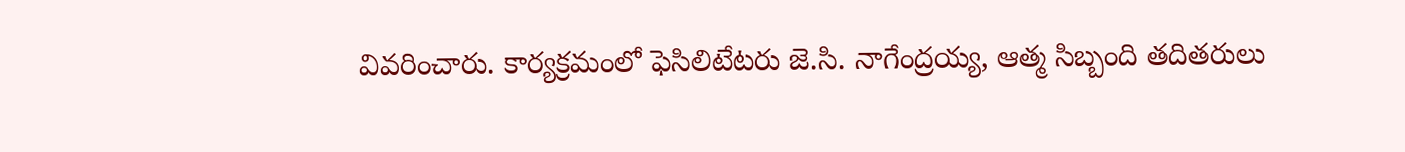వివరించారు. కార్యక్రమంలో ఫెసిలిటేటరు జె.సి. నాగేంద్రయ్య, ఆత్మ సిబ్బంది తదితరులు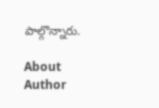పాల్గొన్నారు.

About Author